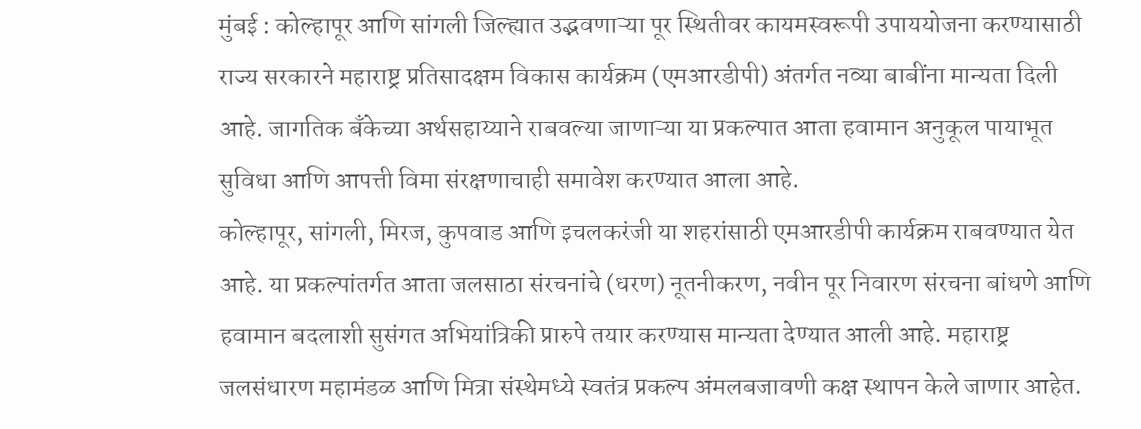मुंबई : कोल्हापूर आणि सांगली जिल्ह्यात उद्भवणाऱ्या पूर स्थितीवर कायमस्वरूपी उपाययोजना करण्यासाठी राज्य सरकारने महाराष्ट्र प्रतिसादक्षम विकास कार्यक्रम (एमआरडीपी) अंतर्गत नव्या बाबींना मान्यता दिली आहे. जागतिक बँकेच्या अर्थसहाय्याने राबवल्या जाणाऱ्या या प्रकल्पात आता हवामान अनुकूल पायाभूत सुविधा आणि आपत्ती विमा संरक्षणाचाही समावेश करण्यात आला आहे.
कोल्हापूर, सांगली, मिरज, कुपवाड आणि इचलकरंजी या शहरांसाठी एमआरडीपी कार्यक्रम राबवण्यात येत आहे. या प्रकल्पांतर्गत आता जलसाठा संरचनांचे (धरण) नूतनीकरण, नवीन पूर निवारण संरचना बांधणे आणि हवामान बदलाशी सुसंगत अभियांत्रिकी प्रारुपे तयार करण्यास मान्यता देण्यात आली आहे. महाराष्ट्र जलसंधारण महामंडळ आणि मित्रा संस्थेमध्ये स्वतंत्र प्रकल्प अंमलबजावणी कक्ष स्थापन केले जाणार आहेत.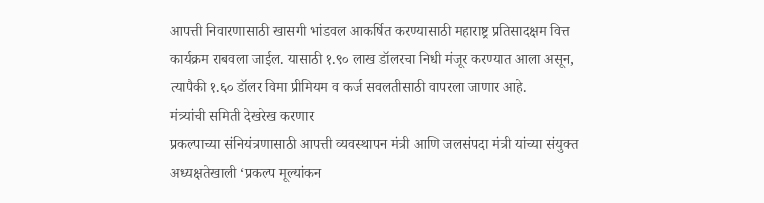आपत्ती निवारणासाठी खासगी भांडवल आकर्षित करण्यासाठी महाराष्ट्र प्रतिसादक्षम वित्त कार्यक्रम राबवला जाईल. यासाठी १.९० लाख डॉलरचा निधी मंजूर करण्यात आला असून, त्यापैकी १.६० डॉलर विमा प्रीमियम व कर्ज सवलतीसाठी वापरला जाणार आहे.
मंत्र्यांची समिती देखरेख करणार
प्रकल्पाच्या संनियंत्रणासाठी आपत्ती व्यवस्थापन मंत्री आणि जलसंपदा मंत्री यांच्या संयुक्त अध्यक्षतेखाली ‘प्रकल्प मूल्यांकन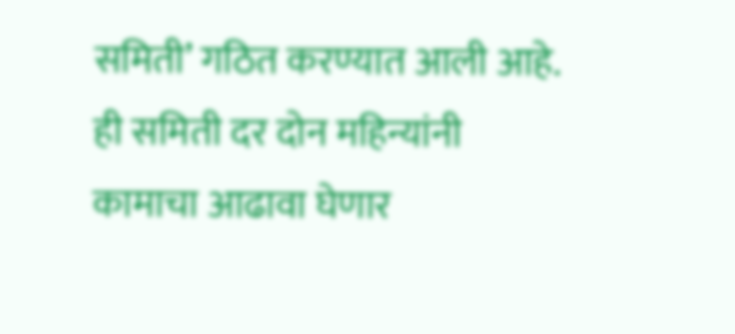समिती’ गठित करण्यात आली आहे. ही समिती दर दोन महिन्यांनी कामाचा आढावा घेणार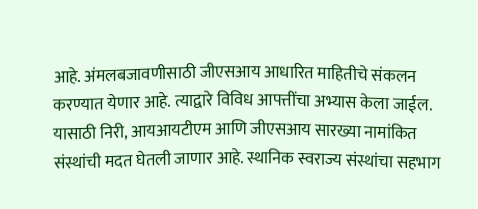आहे. अंमलबजावणीसाठी जीएसआय आधारित माहितीचे संकलन करण्यात येणार आहे. त्याद्वारे विविध आपत्तींचा अभ्यास केला जाईल. यासाठी निरी, आयआयटीएम आणि जीएसआय सारख्या नामांकित संस्थांची मदत घेतली जाणार आहे. स्थानिक स्वराज्य संस्थांचा सहभाग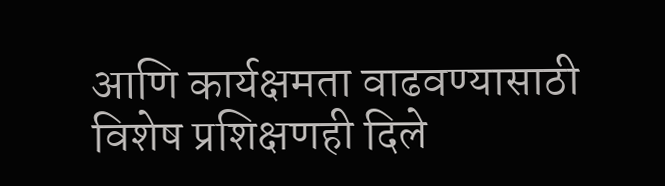आणि कार्यक्षमता वाढवण्यासाठी विशेष प्रशिक्षणही दिले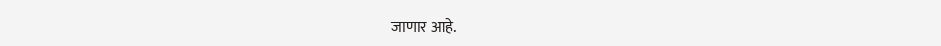जाणार आहे.